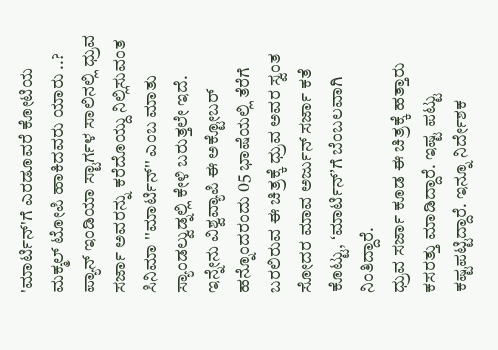'ಮಾರ್ಟಿನ್'ಗೆ ಎರಡೂವರೆ ಕೋಟಿಯ ಮಕ್ಮಲ್ ಟೋಪಿ ಹಾಕಿದವರು ಯಾರು ..?
ಪ್ಯಾನ್ ಇಂಡಿಯಾ ಸ್ಟಾರ್ಗಳ ಸಾಲಿನಲ್ಲಿ ಧ್ರುವ ಸರ್ಜಾ ಅವರನ್ನು ಕರೆದೊಯ್ದು ನಿಲ್ಲಿಸುವಂತ ಸಿನಿಮಾ ''ಮಾರ್ಟಿನ್'' ಎಂಬ ಮಾತು ಸ್ಯಾಂಡಲ್ವುಡ್ನಲ್ಲಿ ಕೇಳಿ ಬರುತ್ತಲೇ ಇದೆ. ಇನ್ನೇನು ವಿಶ್ವವ್ಯಾಪಿ ಈ ಅಕ್ಟೋಬರ್ ಹನ್ನೊಂದರಂದು 05 ಭಾಷೆಯಲ್ಲಿ ತೆರೆಗೆ ಬರಲಿರುವ ಈ ಚಿತ್ರಕ್ಕೆ ಧ್ರುವ ಅವರ ಸ್ವಂತ ಸೋದರ ಮಾವ ಅರ್ಜುನ್ ಸರ್ಜಾ ಕತೆ ಕೊಟ್ಟು, ʻಮಾರ್ಟಿನ್ʼಗೆ ಬೆಂಬಲವಾಗಿ ನಿಂತಿದ್ದಾರೆ.
ಧ್ರುವ ಸರ್ಜಾ ಕೂಡ ಈ ಚಿತ್ರಕ್ಕೆ ಹತ್ತಾರು ಕಸರತ್ತು ಮಾಡಿದ್ದಾರೆ. ಇಷ್ಟ ಪಟ್ಟು ಕಷ್ಟಪಟ್ಟಿದ್ದಾರೆ. ಇನ್ನೂ ನಿರ್ದೇಶಕ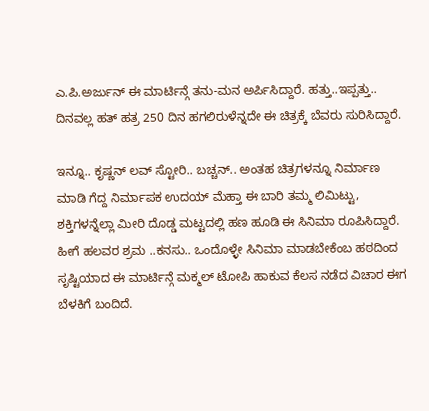ಎ.ಪಿ.ಅರ್ಜುನ್ ಈ ಮಾರ್ಟಿನ್ಗೆ ತನು-ಮನ ಅರ್ಪಿಸಿದ್ದಾರೆ. ಹತ್ತು..ಇಪ್ಪತ್ತು.. ದಿನವಲ್ಲ ಹತ್ ಹತ್ರ 250 ದಿನ ಹಗಲಿರುಳೆನ್ನದೇ ಈ ಚಿತ್ರಕ್ಕೆ ಬೆವರು ಸುರಿಸಿದ್ದಾರೆ.

ಇನ್ನೂ.. ಕೃಷ್ಣನ್ ಲವ್ ಸ್ಟೋರಿ.. ಬಚ್ಚನ್.. ಅಂತಹ ಚಿತ್ರಗಳನ್ನೂ ನಿರ್ಮಾಣ ಮಾಡಿ ಗೆದ್ದ ನಿರ್ಮಾಪಕ ಉದಯ್ ಮೆಹ್ತಾ ಈ ಬಾರಿ ತಮ್ಮ ಲಿಮಿಟ್ಟು, ಶಕ್ತಿಗಳನ್ನೆಲ್ಲಾ ಮೀರಿ ದೊಡ್ಡ ಮಟ್ಟದಲ್ಲಿ ಹಣ ಹೂಡಿ ಈ ಸಿನಿಮಾ ರೂಪಿಸಿದ್ದಾರೆ. ಹೀಗೆ ಹಲವರ ಶ್ರಮ ..ಕನಸು.. ಒಂದೊಳ್ಳೇ ಸಿನಿಮಾ ಮಾಡಬೇಕೆಂಬ ಹಠದಿಂದ ಸೃಷ್ಟಿಯಾದ ಈ ಮಾರ್ಟಿನ್ಗೆ ಮಕ್ಮಲ್ ಟೋಪಿ ಹಾಕುವ ಕೆಲಸ ನಡೆದ ವಿಚಾರ ಈಗ ಬೆಳಕಿಗೆ ಬಂದಿದೆ.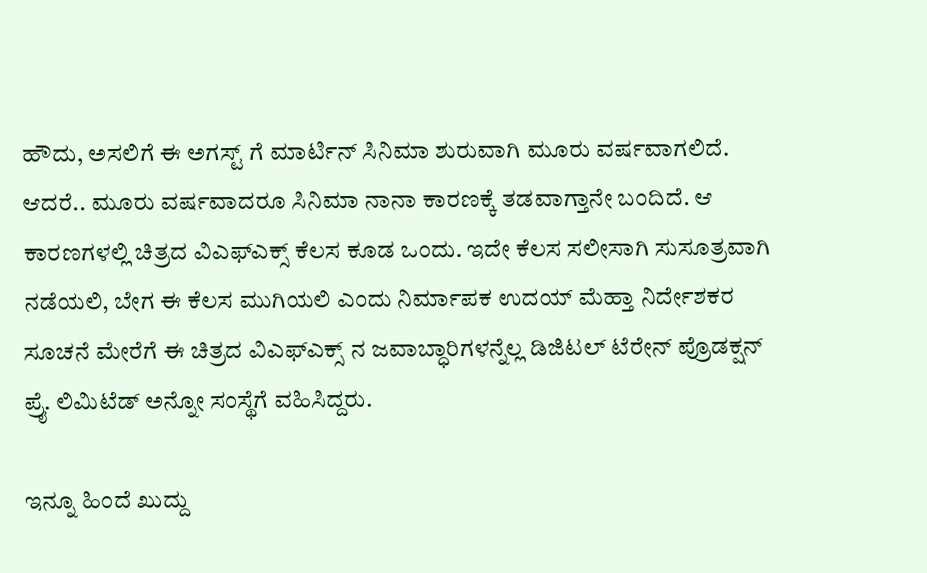ಹೌದು, ಅಸಲಿಗೆ ಈ ಅಗಸ್ಟ್ ಗೆ ಮಾರ್ಟಿನ್ ಸಿನಿಮಾ ಶುರುವಾಗಿ ಮೂರು ವರ್ಷವಾಗಲಿದೆ. ಆದರೆ.. ಮೂರು ವರ್ಷವಾದರೂ ಸಿನಿಮಾ ನಾನಾ ಕಾರಣಕ್ಕೆ ತಡವಾಗ್ತಾನೇ ಬಂದಿದೆ. ಆ ಕಾರಣಗಳಲ್ಲಿ ಚಿತ್ರದ ವಿಎಫ್ಎಕ್ಸ್ ಕೆಲಸ ಕೂಡ ಒಂದು. ಇದೇ ಕೆಲಸ ಸಲೀಸಾಗಿ ಸುಸೂತ್ರವಾಗಿ ನಡೆಯಲಿ, ಬೇಗ ಈ ಕೆಲಸ ಮುಗಿಯಲಿ ಎಂದು ನಿರ್ಮಾಪಕ ಉದಯ್ ಮೆಹ್ತಾ ನಿರ್ದೇಶಕರ ಸೂಚನೆ ಮೇರೆಗೆ ಈ ಚಿತ್ರದ ವಿಎಫ್ಎಕ್ಸ್ ನ ಜವಾಬ್ಧಾರಿಗಳನ್ನೆಲ್ಲ ಡಿಜಿಟಲ್ ಟೆರೇನ್ ಪ್ರೊಡಕ್ಷನ್ ಪ್ರೈ. ಲಿಮಿಟೆಡ್ ಅನ್ನೋ ಸಂಸ್ಥೆಗೆ ವಹಿಸಿದ್ದರು.

ಇನ್ನೂ ಹಿಂದೆ ಖುದ್ದು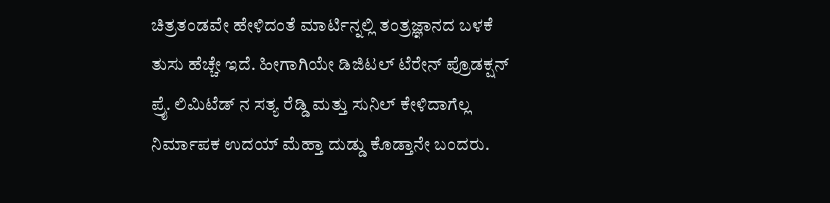ಚಿತ್ರತಂಡವೇ ಹೇಳಿದಂತೆ ಮಾರ್ಟಿನ್ನಲ್ಲಿ ತಂತ್ರಜ್ಞಾನದ ಬಳಕೆ ತುಸು ಹೆಚ್ಚೇ ಇದೆ. ಹೀಗಾಗಿಯೇ ಡಿಜಿಟಲ್ ಟೆರೇನ್ ಪ್ರೊಡಕ್ಷನ್ ಪ್ರೈ. ಲಿಮಿಟೆಡ್ ನ ಸತ್ಯ ರೆಡ್ಡಿ ಮತ್ತು ಸುನಿಲ್ ಕೇಳಿದಾಗೆಲ್ಲ ನಿರ್ಮಾಪಕ ಉದಯ್ ಮೆಹ್ತಾ ದುಡ್ಡು ಕೊಡ್ತಾನೇ ಬಂದರು.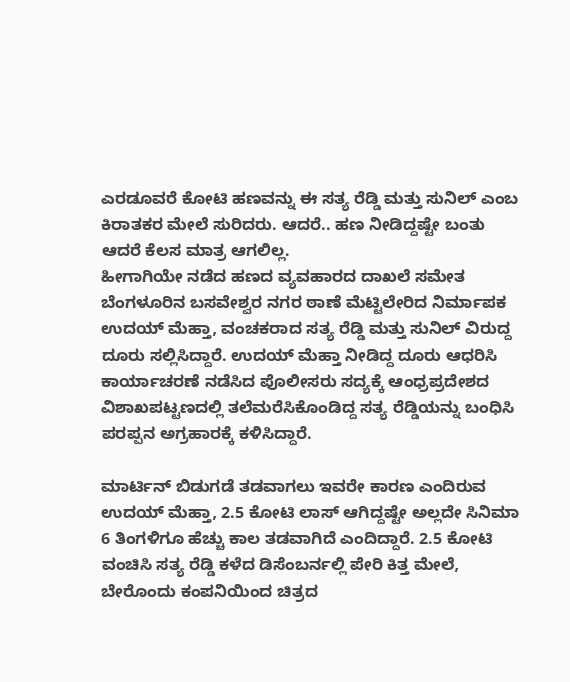ಎರಡೂವರೆ ಕೋಟಿ ಹಣವನ್ನು ಈ ಸತ್ಯ ರೆಡ್ಡಿ ಮತ್ತು ಸುನಿಲ್ ಎಂಬ ಕಿರಾತಕರ ಮೇಲೆ ಸುರಿದರು. ಆದರೆ.. ಹಣ ನೀಡಿದ್ದಷ್ಟೇ ಬಂತು ಆದರೆ ಕೆಲಸ ಮಾತ್ರ ಆಗಲಿಲ್ಲ.
ಹೀಗಾಗಿಯೇ ನಡೆದ ಹಣದ ವ್ಯವಹಾರದ ದಾಖಲೆ ಸಮೇತ ಬೆಂಗಳೂರಿನ ಬಸವೇಶ್ವರ ನಗರ ಠಾಣೆ ಮೆಟ್ಟಿಲೇರಿದ ನಿರ್ಮಾಪಕ ಉದಯ್ ಮೆಹ್ತಾ, ವಂಚಕರಾದ ಸತ್ಯ ರೆಡ್ಡಿ ಮತ್ತು ಸುನಿಲ್ ವಿರುದ್ದ ದೂರು ಸಲ್ಲಿಸಿದ್ದಾರೆ. ಉದಯ್ ಮೆಹ್ತಾ ನೀಡಿದ್ದ ದೂರು ಆಧರಿಸಿ ಕಾರ್ಯಾಚರಣೆ ನಡೆಸಿದ ಪೊಲೀಸರು ಸದ್ಯಕ್ಕೆ ಆಂಧ್ರಪ್ರದೇಶದ ವಿಶಾಖಪಟ್ಟಣದಲ್ಲಿ ತಲೆಮರೆಸಿಕೊಂಡಿದ್ದ ಸತ್ಯ ರೆಡ್ಡಿಯನ್ನು ಬಂಧಿಸಿ ಪರಪ್ಪನ ಅಗ್ರಹಾರಕ್ಕೆ ಕಳಿಸಿದ್ದಾರೆ.

ಮಾರ್ಟಿನ್ ಬಿಡುಗಡೆ ತಡವಾಗಲು ಇವರೇ ಕಾರಣ ಎಂದಿರುವ ಉದಯ್ ಮೆಹ್ತಾ, 2.5 ಕೋಟಿ ಲಾಸ್ ಆಗಿದ್ದಷ್ಟೇ ಅಲ್ಲದೇ ಸಿನಿಮಾ 6 ತಿಂಗಳಿಗೂ ಹೆಚ್ಚು ಕಾಲ ತಡವಾಗಿದೆ ಎಂದಿದ್ದಾರೆ. 2.5 ಕೋಟಿ ವಂಚಿಸಿ ಸತ್ಯ ರೆಡ್ಡಿ ಕಳೆದ ಡಿಸೆಂಬರ್ನಲ್ಲಿ ಪೇರಿ ಕಿತ್ತ ಮೇಲೆ, ಬೇರೊಂದು ಕಂಪನಿಯಿಂದ ಚಿತ್ರದ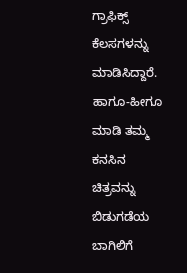ಗ್ರಾಫಿಕ್ಸ್ ಕೆಲಸಗಳನ್ನು ಮಾಡಿಸಿದ್ದಾರೆ. ಹಾಗೂ-ಹೀಗೂ ಮಾಡಿ ತಮ್ಮ ಕನಸಿನ ಚಿತ್ರವನ್ನು ಬಿಡುಗಡೆಯ ಬಾಗಿಲಿಗೆ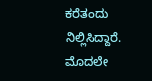ಕರೆತಂದು ನಿಲ್ಲಿಸಿದ್ದಾರೆ. ಮೊದಲೇ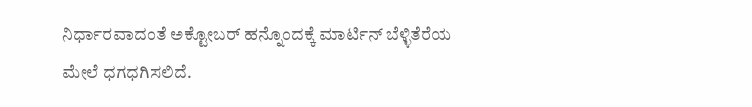ನಿರ್ಧಾರವಾದಂತೆ ಅಕ್ಟೋಬರ್ ಹನ್ನೊಂದಕ್ಕೆ ಮಾರ್ಟಿನ್ ಬೆಳ್ಳಿತೆರೆಯ ಮೇಲೆ ಧಗಧಗಿಸಲಿದೆ.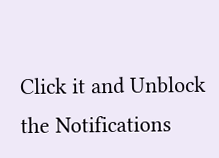Click it and Unblock the Notifications